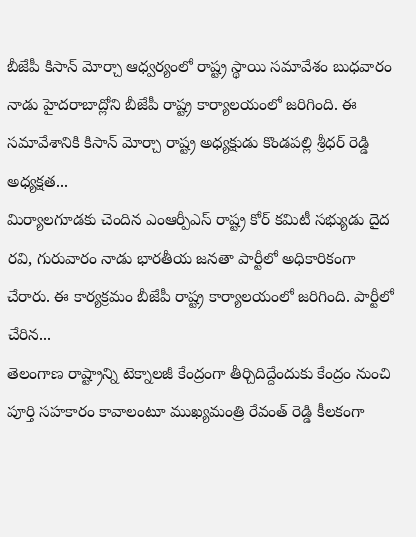బీజేపీ కిసాన్ మోర్చా ఆధ్వర్యంలో రాష్ట్ర స్థాయి సమావేశం బుధవారం నాడు హైదరాబాద్లోని బీజేపీ రాష్ట్ర కార్యాలయంలో జరిగింది. ఈ సమావేశానికి కిసాన్ మోర్చా రాష్ట్ర అధ్యక్షుడు కొండపల్లి శ్రీధర్ రెడ్డి అధ్యక్షత...
మిర్యాలగూడకు చెందిన ఎంఆర్పీఎస్ రాష్ట్ర కోర్ కమిటీ సభ్యుడు దైద రవి, గురువారం నాడు భారతీయ జనతా పార్టీలో అధికారికంగా చేరారు. ఈ కార్యక్రమం బీజేపీ రాష్ట్ర కార్యాలయంలో జరిగింది. పార్టీలో చేరిన...
తెలంగాణ రాష్ట్రాన్ని టెక్నాలజీ కేంద్రంగా తీర్చిదిద్దేందుకు కేంద్రం నుంచి పూర్తి సహకారం కావాలంటూ ముఖ్యమంత్రి రేవంత్ రెడ్డి కీలకంగా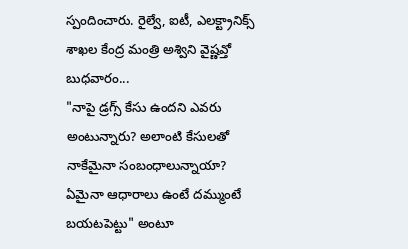స్పందించారు. రైల్వే, ఐటీ, ఎలక్ట్రానిక్స్ శాఖల కేంద్ర మంత్రి అశ్విని వైష్ణవ్తో బుధవారం...
"నాపై డ్రగ్స్ కేసు ఉందని ఎవరు అంటున్నారు? అలాంటి కేసులతో నాకేమైనా సంబంధాలున్నాయా? ఏమైనా ఆధారాలు ఉంటే దమ్ముంటే బయటపెట్టు" అంటూ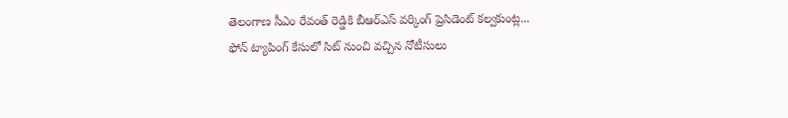తెలంగాణ సీఎం రేవంత్ రెడ్డికి బీఆర్ఎస్ వర్కింగ్ ప్రెసిడెంట్ కల్వకుంట్ల...
ఫోన్ ట్యాపింగ్ కేసులో సిట్ నుంచి వచ్చిన నోటీసులు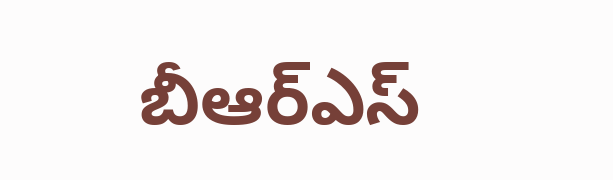బీఆర్ఎస్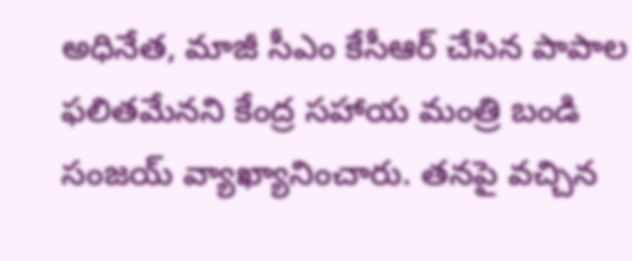అధినేత, మాజీ సీఎం కేసీఆర్ చేసిన పాపాల ఫలితమేనని కేంద్ర సహాయ మంత్రి బండి సంజయ్ వ్యాఖ్యానించారు. తనపై వచ్చిన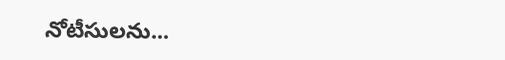నోటీసులను...